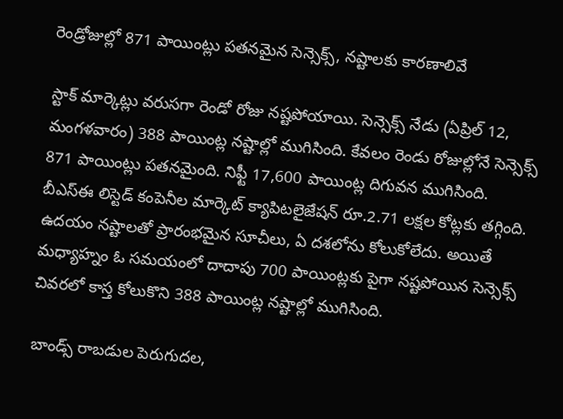రెండ్రోజుల్లో 871 పాయింట్లు పతనమైన సెన్సెక్స్, నష్టాలకు కారణాలివే

స్టాక్ మార్కెట్లు వరుసగా రెండో రోజు నష్టపోయాయి. సెన్సెక్స్ నేడు (ఏప్రిల్ 12, మంగళవారం) 388 పాయింట్ల నష్టాల్లో ముగిసింది. కేవలం రెండు రోజుల్లోనే సెన్సెక్స్ 871 పాయింట్లు పతనమైంది. నిఫ్టీ 17,600 పాయింట్ల దిగువన ముగిసింది. బీఎస్ఈ లిస్టెడ్ కంపెనీల మార్కెట్ క్యాపిటలైజేషన్ రూ.2.71 లక్షల కోట్లకు తగ్గింది. ఉదయం నష్టాలతో ప్రారంభమైన సూచీలు, ఏ దశలోను కోలుకోలేదు. అయితే మధ్యాహ్నం ఓ సమయంలో దాదాపు 700 పాయింట్లకు పైగా నష్టపోయిన సెన్సెక్స్ చివరలో కాస్త కోలుకొని 388 పాయింట్ల నష్టాల్లో ముగిసింది.

బాండ్స్ రాబడుల పెరుగుదల,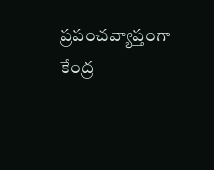ప్రపంచవ్యాప్తంగా కేంద్ర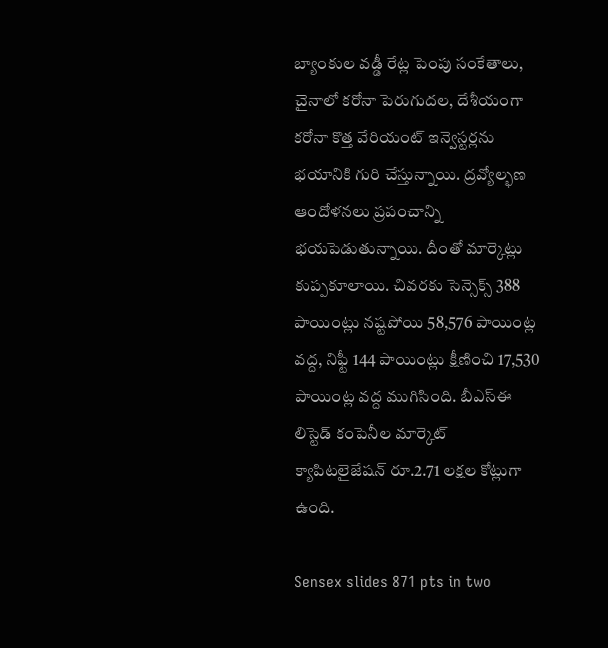బ్యాంకుల వడ్డీ రేట్ల పెంపు సంకేతాలు, చైనాలో కరోనా పెరుగుదల, దేశీయంగా కరోనా కొత్త వేరియంట్ ఇన్వెస్టర్లను భయానికి గురి చేస్తున్నాయి. ద్రవ్యోల్భణ ఆందోళనలు ప్రపంచాన్ని భయపెడుతున్నాయి. దీంతో మార్కెట్లు కుప్పకూలాయి. చివరకు సెన్సెక్స్ 388 పాయింట్లు నష్టపోయి 58,576 పాయింట్ల వద్ద, నిఫ్టీ 144 పాయింట్లు క్షీణించి 17,530 పాయింట్ల వద్ద ముగిసింది. బీఎస్ఈ లిస్టెడ్ కంపెనీల మార్కెట్ క్యాపిటలైజేషన్ రూ.2.71 లక్షల కోట్లుగా ఉంది.

Sensex slides 871 pts in two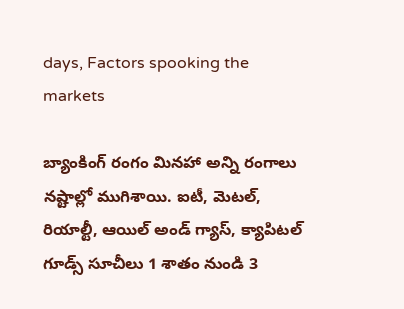days, Factors spooking the markets

బ్యాంకింగ్ రంగం మినహా అన్ని రంగాలు నష్టాల్లో ముగిశాయి. ఐటీ, మెటల్, రియాల్టీ, ఆయిల్ అండ్ గ్యాస్, క్యాపిటల్ గూడ్స్ సూచీలు 1 శాతం నుండి 3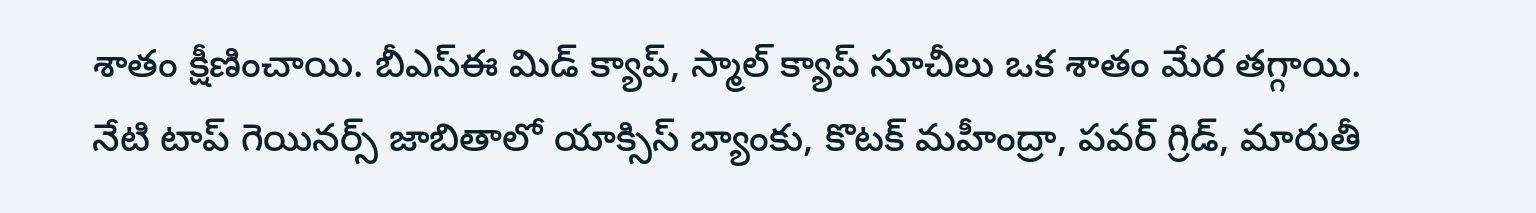శాతం క్షీణించాయి. బీఎస్ఈ మిడ్ క్యాప్, స్మాల్ క్యాప్ సూచీలు ఒక శాతం మేర తగ్గాయి. నేటి టాప్ గెయినర్స్ జాబితాలో యాక్సిస్ బ్యాంకు, కొటక్ మహీంద్రా, పవర్ గ్రిడ్, మారుతీ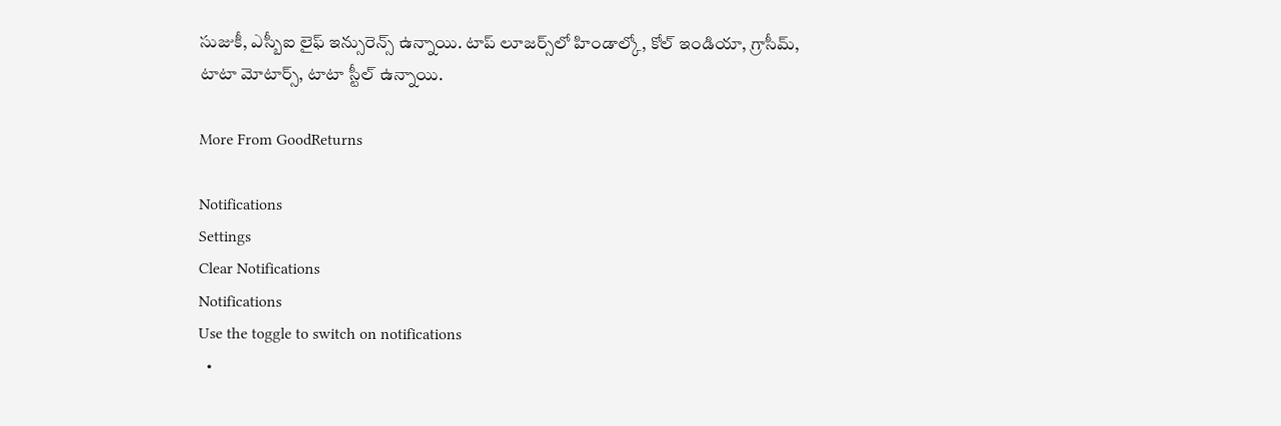సుజుకీ, ఎస్బీఐ లైఫ్ ఇన్సురెన్స్ ఉన్నాయి. టాప్ లూజర్స్‌లో హిండాల్కో, కోల్ ఇండియా, గ్రాసీమ్, టాటా మోటార్స్, టాటా స్టీల్ ఉన్నాయి.

More From GoodReturns

Notifications
Settings
Clear Notifications
Notifications
Use the toggle to switch on notifications
  •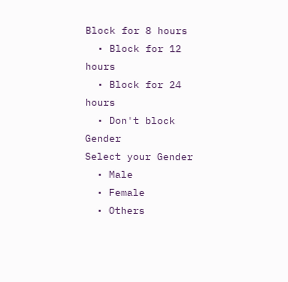Block for 8 hours
  • Block for 12 hours
  • Block for 24 hours
  • Don't block
Gender
Select your Gender
  • Male
  • Female
  • Others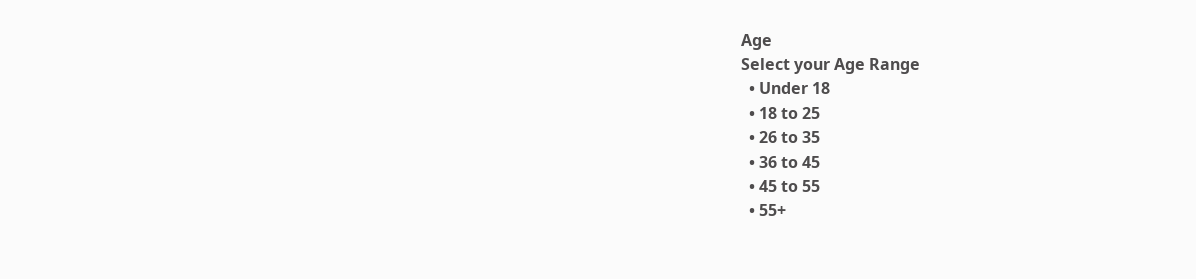Age
Select your Age Range
  • Under 18
  • 18 to 25
  • 26 to 35
  • 36 to 45
  • 45 to 55
  • 55+